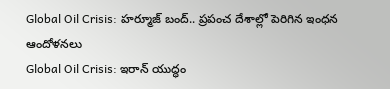Global Oil Crisis: హర్మూజ్ బంద్.. ప్రపంచ దేశాల్లో పెరిగిన ఇంధన ఆందోళనలు
Global Oil Crisis: ఇరాన్ యుద్ధం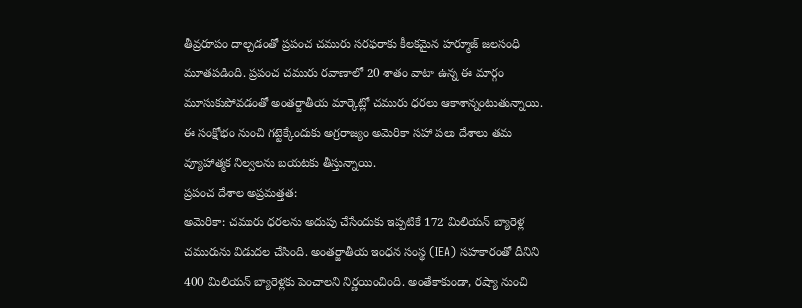తీవ్రరూపం దాల్చడంతో ప్రపంచ చమురు సరఫరాకు కీలకమైన హర్మూజ్ జలసంధి మూతపడింది. ప్రపంచ చమురు రవాణాలో 20 శాతం వాటా ఉన్న ఈ మార్గం మూసుకుపోవడంతో అంతర్జాతీయ మార్కెట్లో చమురు ధరలు ఆకాశాన్నంటుతున్నాయి. ఈ సంక్షోభం నుంచి గట్టెక్కేందుకు అగ్రరాజ్యం అమెరికా సహా పలు దేశాలు తమ వ్యూహాత్మక నిల్వలను బయటకు తీస్తున్నాయి.
ప్రపంచ దేశాల అప్రమత్తత:
అమెరికా: చమురు ధరలను అదుపు చేసేందుకు ఇప్పటికే 172 మిలియన్ బ్యారెళ్ల చమురును విడుదల చేసింది. అంతర్జాతీయ ఇంధన సంస్థ (IEA) సహకారంతో దీనిని 400 మిలియన్ బ్యారెళ్లకు పెంచాలని నిర్ణయించింది. అంతేకాకుండా, రష్యా నుంచి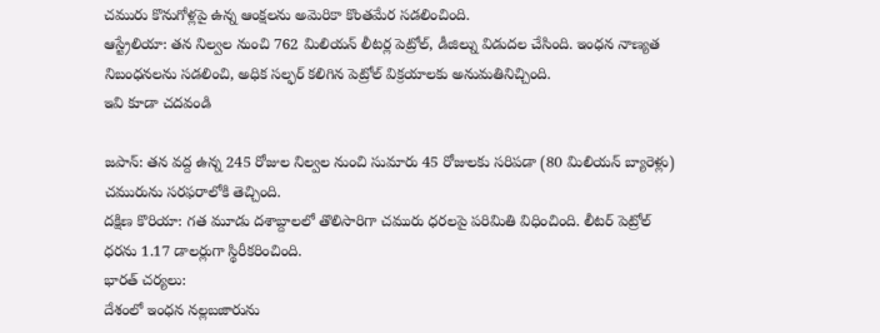చమురు కొనుగోళ్లపై ఉన్న ఆంక్షలను అమెరికా కొంతమేర సడలించింది.
ఆస్ట్రేలియా: తన నిల్వల నుంచి 762 మిలియన్ లీటర్ల పెట్రోల్, డీజిల్ను విడుదల చేసింది. ఇంధన నాణ్యత నిబంధనలను సడలించి, అధిక సల్ఫర్ కలిగిన పెట్రోల్ విక్రయాలకు అనుమతినిచ్చింది.
ఇవి కూడా చదవండి

జపాన్: తన వద్ద ఉన్న 245 రోజుల నిల్వల నుంచి సుమారు 45 రోజులకు సరిపడా (80 మిలియన్ బ్యారెళ్లు) చమురును సరఫరాలోకి తెచ్చింది.
దక్షిణ కొరియా: గత మూడు దశాబ్దాలలో తొలిసారిగా చమురు ధరలపై పరిమితి విధించింది. లీటర్ పెట్రోల్ ధరను 1.17 డాలర్లుగా స్థిరీకరించింది.
భారత్ చర్యలు:
దేశంలో ఇంధన నల్లబజారును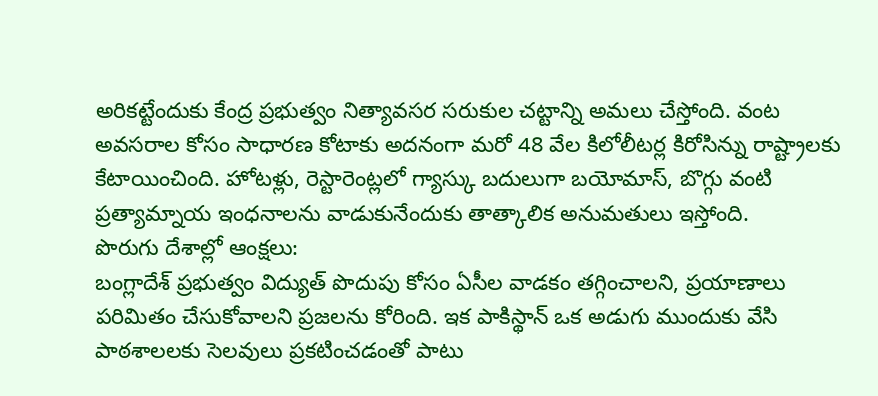అరికట్టేందుకు కేంద్ర ప్రభుత్వం నిత్యావసర సరుకుల చట్టాన్ని అమలు చేస్తోంది. వంట అవసరాల కోసం సాధారణ కోటాకు అదనంగా మరో 48 వేల కిలోలీటర్ల కిరోసిన్ను రాష్ట్రాలకు కేటాయించింది. హోటళ్లు, రెస్టారెంట్లలో గ్యాస్కు బదులుగా బయోమాస్, బొగ్గు వంటి ప్రత్యామ్నాయ ఇంధనాలను వాడుకునేందుకు తాత్కాలిక అనుమతులు ఇస్తోంది.
పొరుగు దేశాల్లో ఆంక్షలు:
బంగ్లాదేశ్ ప్రభుత్వం విద్యుత్ పొదుపు కోసం ఏసీల వాడకం తగ్గించాలని, ప్రయాణాలు పరిమితం చేసుకోవాలని ప్రజలను కోరింది. ఇక పాకిస్థాన్ ఒక అడుగు ముందుకు వేసి పాఠశాలలకు సెలవులు ప్రకటించడంతో పాటు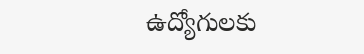ఉద్యోగులకు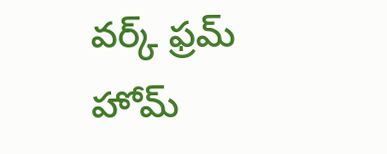వర్క్ ఫ్రమ్ హోమ్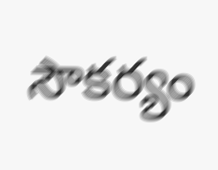సౌకర్యం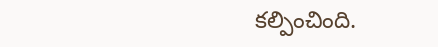కల్పించింది.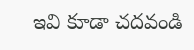ఇవి కూడా చదవండి